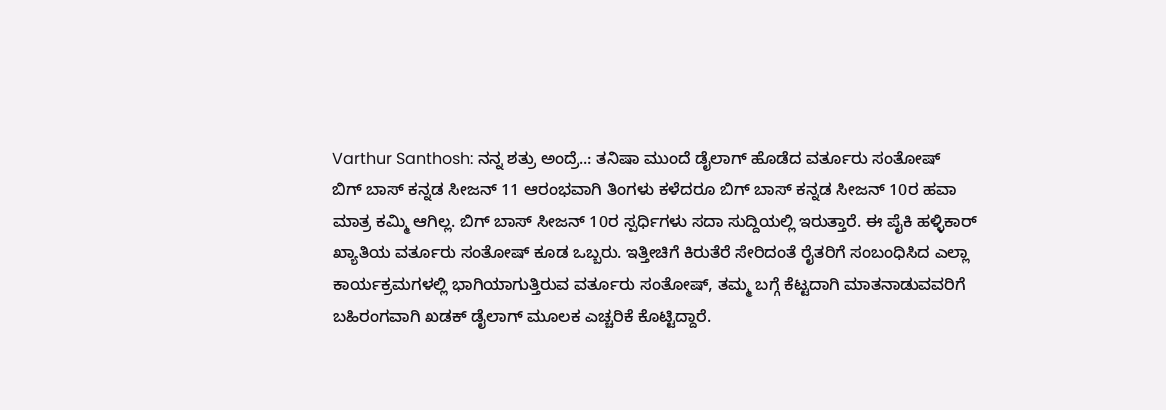Varthur Santhosh: ನನ್ನ ಶತ್ರು ಅಂದ್ರೆ..: ತನಿಷಾ ಮುಂದೆ ಡೈಲಾಗ್ ಹೊಡೆದ ವರ್ತೂರು ಸಂತೋಷ್
ಬಿಗ್ ಬಾಸ್ ಕನ್ನಡ ಸೀಜನ್ 11 ಆರಂಭವಾಗಿ ತಿಂಗಳು ಕಳೆದರೂ ಬಿಗ್ ಬಾಸ್ ಕನ್ನಡ ಸೀಜನ್ 10ರ ಹವಾ ಮಾತ್ರ ಕಮ್ಮಿ ಆಗಿಲ್ಲ. ಬಿಗ್ ಬಾಸ್ ಸೀಜನ್ 10ರ ಸ್ಪರ್ಧಿಗಳು ಸದಾ ಸುದ್ದಿಯಲ್ಲಿ ಇರುತ್ತಾರೆ. ಈ ಪೈಕಿ ಹಳ್ಳಿಕಾರ್ ಖ್ಯಾತಿಯ ವರ್ತೂರು ಸಂತೋಷ್ ಕೂಡ ಒಬ್ಬರು. ಇತ್ತೀಚಿಗೆ ಕಿರುತೆರೆ ಸೇರಿದಂತೆ ರೈತರಿಗೆ ಸಂಬಂಧಿಸಿದ ಎಲ್ಲಾ ಕಾರ್ಯಕ್ರಮಗಳಲ್ಲಿ ಭಾಗಿಯಾಗುತ್ತಿರುವ ವರ್ತೂರು ಸಂತೋಷ್, ತಮ್ಮ ಬಗ್ಗೆ ಕೆಟ್ಟದಾಗಿ ಮಾತನಾಡುವವರಿಗೆ ಬಹಿರಂಗವಾಗಿ ಖಡಕ್ ಡೈಲಾಗ್ ಮೂಲಕ ಎಚ್ಚರಿಕೆ ಕೊಟ್ಟಿದ್ದಾರೆ.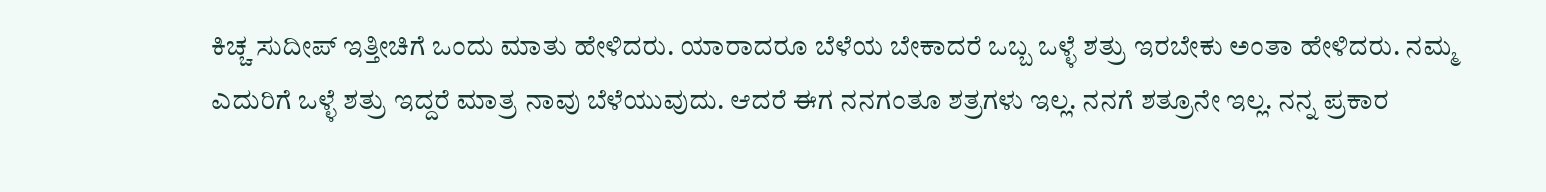ಕಿಚ್ಚ ಸುದೀಪ್ ಇತ್ತೀಚಿಗೆ ಒಂದು ಮಾತು ಹೇಳಿದರು. ಯಾರಾದರೂ ಬೆಳೆಯ ಬೇಕಾದರೆ ಒಬ್ಬ ಒಳ್ಳೆ ಶತ್ರು ಇರಬೇಕು ಅಂತಾ ಹೇಳಿದರು. ನಮ್ಮ ಎದುರಿಗೆ ಒಳ್ಳೆ ಶತ್ರು ಇದ್ದರೆ ಮಾತ್ರ ನಾವು ಬೆಳೆಯುವುದು. ಆದರೆ ಈಗ ನನಗಂತೂ ಶತ್ರಗಳು ಇಲ್ಲ. ನನಗೆ ಶತ್ರೂನೇ ಇಲ್ಲ. ನನ್ನ ಪ್ರಕಾರ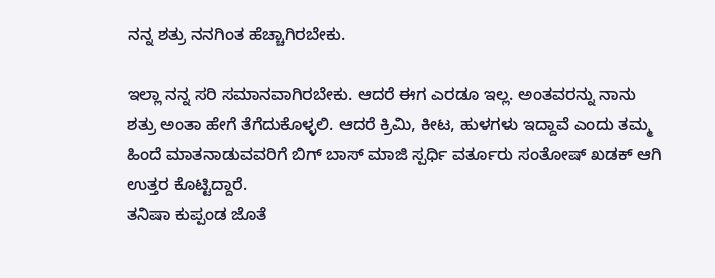ನನ್ನ ಶತ್ರು ನನಗಿಂತ ಹೆಚ್ಚಾಗಿರಬೇಕು.

ಇಲ್ಲಾ ನನ್ನ ಸರಿ ಸಮಾನವಾಗಿರಬೇಕು. ಆದರೆ ಈಗ ಎರಡೂ ಇಲ್ಲ. ಅಂತವರನ್ನು ನಾನು ಶತ್ರು ಅಂತಾ ಹೇಗೆ ತೆಗೆದುಕೊಳ್ಳಲಿ. ಆದರೆ ಕ್ರಿಮಿ, ಕೀಟ, ಹುಳಗಳು ಇದ್ದಾವೆ ಎಂದು ತಮ್ಮ ಹಿಂದೆ ಮಾತನಾಡುವವರಿಗೆ ಬಿಗ್ ಬಾಸ್ ಮಾಜಿ ಸ್ಪರ್ಧಿ ವರ್ತೂರು ಸಂತೋಷ್ ಖಡಕ್ ಆಗಿ ಉತ್ತರ ಕೊಟ್ಟಿದ್ದಾರೆ.
ತನಿಷಾ ಕುಪ್ಪಂಡ ಜೊತೆ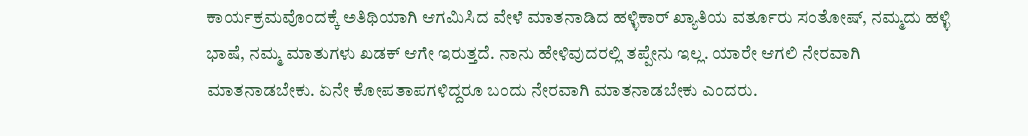ಕಾರ್ಯಕ್ರಮವೊಂದಕ್ಕೆ ಅತಿಥಿಯಾಗಿ ಆಗಮಿಸಿದ ವೇಳೆ ಮಾತನಾಡಿದ ಹಳ್ಳಿಕಾರ್ ಖ್ಯಾತಿಯ ವರ್ತೂರು ಸಂತೋಷ್, ನಮ್ಮದು ಹಳ್ಳಿ ಭಾಷೆ, ನಮ್ಮ ಮಾತುಗಳು ಖಡಕ್ ಆಗೇ ಇರುತ್ತದೆ. ನಾನು ಹೇಳಿವುದರಲ್ಲಿ ತಪ್ಪೇನು ಇಲ್ಲ. ಯಾರೇ ಆಗಲಿ ನೇರವಾಗಿ ಮಾತನಾಡಬೇಕು. ಏನೇ ಕೋಪತಾಪಗಳಿದ್ದರೂ ಬಂದು ನೇರವಾಗಿ ಮಾತನಾಡಬೇಕು ಎಂದರು.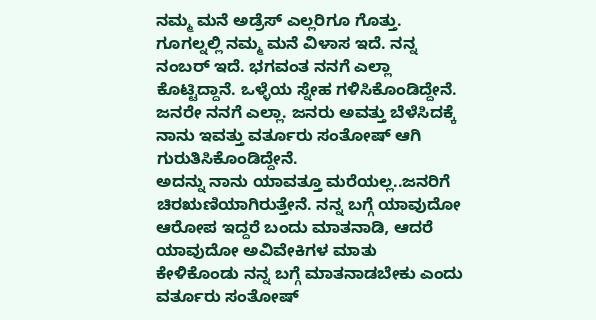ನಮ್ಮ ಮನೆ ಅಡ್ರೆಸ್ ಎಲ್ಲರಿಗೂ ಗೊತ್ತು. ಗೂಗಲ್ನಲ್ಲಿ ನಮ್ಮ ಮನೆ ವಿಳಾಸ ಇದೆ. ನನ್ನ ನಂಬರ್ ಇದೆ. ಭಗವಂತ ನನಗೆ ಎಲ್ಲಾ ಕೊಟ್ಟಿದ್ದಾನೆ. ಒಳ್ಳೆಯ ಸ್ನೇಹ ಗಳಿಸಿಕೊಂಡಿದ್ದೇನೆ. ಜನರೇ ನನಗೆ ಎಲ್ಲಾ. ಜನರು ಅವತ್ತು ಬೆಳೆಸಿದಕ್ಕೆ ನಾನು ಇವತ್ತು ವರ್ತೂರು ಸಂತೋಷ್ ಆಗಿ ಗುರುತಿಸಿಕೊಂಡಿದ್ದೇನೆ.
ಅದನ್ನು ನಾನು ಯಾವತ್ತೂ ಮರೆಯಲ್ಲ..ಜನರಿಗೆ ಚಿರಋಣಿಯಾಗಿರುತ್ತೇನೆ. ನನ್ನ ಬಗ್ಗೆ ಯಾವುದೋ ಆರೋಪ ಇದ್ದರೆ ಬಂದು ಮಾತನಾಡಿ, ಆದರೆ ಯಾವುದೋ ಅವಿವೇಕಿಗಳ ಮಾತು ಕೇಳಿಕೊಂಡು ನನ್ನ ಬಗ್ಗೆ ಮಾತನಾಡಬೇಕು ಎಂದು ವರ್ತೂರು ಸಂತೋಷ್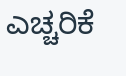ಎಚ್ಚರಿಕೆ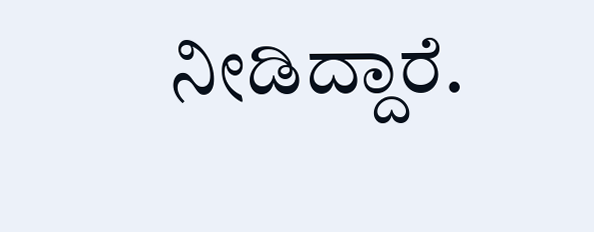ನೀಡಿದ್ದಾರೆ.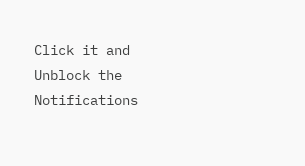Click it and Unblock the Notifications